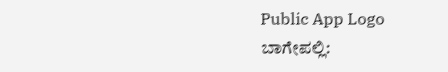Public App Logo
ಬಾಗೇಪಲ್ಲಿ: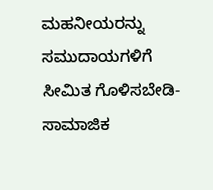ಮಹನೀಯರನ್ನು ಸಮುದಾಯಗಳಿಗೆ ಸೀಮಿತ ಗೊಳಿಸಬೇಡಿ-ಸಾಮಾಜಿಕ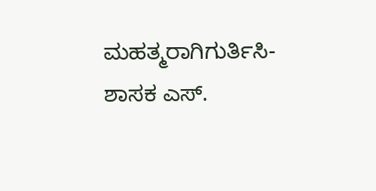ಮಹತ್ಮರಾಗಿಗುರ್ತಿಸಿ-ಶಾಸಕ ಎಸ್.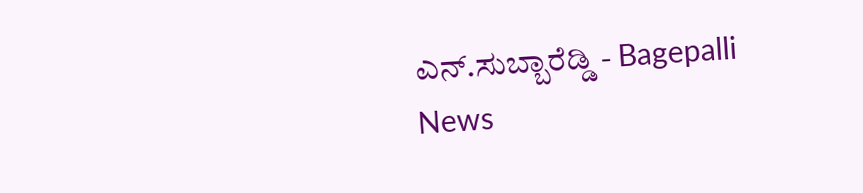ಎನ್.ಸುಬ್ಬಾರೆಡ್ಡಿ - Bagepalli News